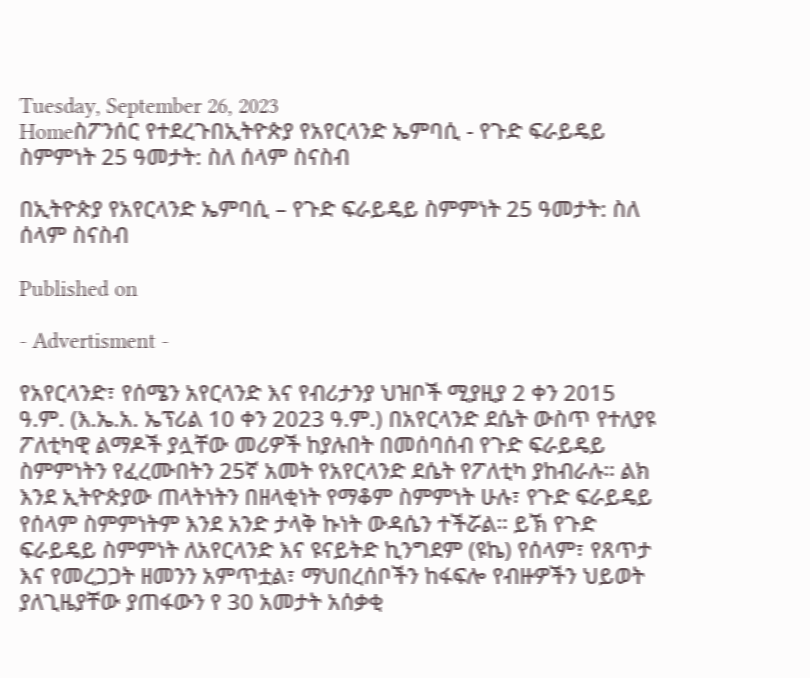Tuesday, September 26, 2023
Homeስፖንሰር የተደረጉበኢትዮጵያ የአየርላንድ ኤምባሲ - የጉድ ፍራይዴይ ስምምነት 25 ዓመታት: ስለ ሰላም ስናስብ

በኢትዮጵያ የአየርላንድ ኤምባሲ – የጉድ ፍራይዴይ ስምምነት 25 ዓመታት: ስለ ሰላም ስናስብ

Published on

- Advertisment -

የአየርላንድ፣ የሰሜን አየርላንድ እና የብሪታንያ ህዝቦች ሚያዚያ 2 ቀን 2015 ዓ.ም. (እ.ኤ.አ. ኤፕሪል 10 ቀን 2023 ዓ.ም.) በአየርላንድ ደሴት ውስጥ የተለያዩ ፖለቲካዊ ልማዶች ያሏቸው መሪዎች ከያሉበት በመሰባሰብ የጉድ ፍራይዴይ ስምምነትን የፈረሙበትን 25ኛ አመት የአየርላንድ ደሴት የፖለቲካ ያከብራሉ። ልክ እንደ ኢትዮጵያው ጠላትነትን በዘላቂነት የማቆም ስምምነት ሁሉ፣ የጉድ ፍራይዴይ የሰላም ስምምነትም እንደ አንድ ታላቅ ኩነት ውዳሴን ተችሯል። ይኽ የጉድ ፍራይዴይ ስምምነት ለአየርላንድ እና ዩናይትድ ኪንግደም (ዩኬ) የሰላም፣ የጸጥታ እና የመረጋጋት ዘመንን አምጥቷል፣ ማህበረሰቦችን ከፋፍሎ የብዙዎችን ህይወት ያለጊዜያቸው ያጠፋውን የ 30 አመታት አሰቃቂ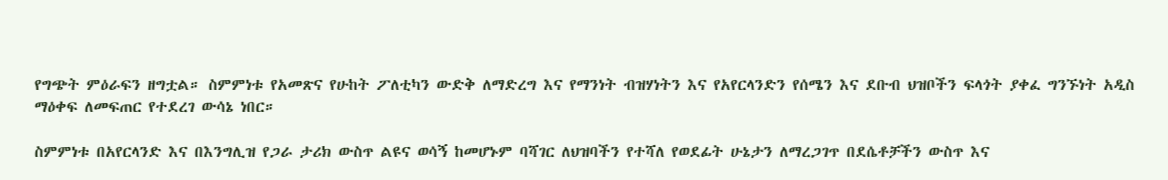የግጭት ምዕራፍን ዘግቷል። ስምምነቱ የአመጽና የሁከት ፖለቲካን ውድቅ ለማድረግ እና የማንነት ብዝሃነትን እና የአየርላንድን የሰሜን እና ደቡብ ህዝቦችን ፍላጎት ያቀፈ ግንኙነት አዲስ ማዕቀፍ ለመፍጠር የተደረገ ውሳኔ ነበር።

ስምምነቱ በአየርላንድ እና በእንግሊዝ የጋራ ታሪክ ውስጥ ልዩና ወሳኝ ከመሆኑም ባሻገር ለህዝባችን የተሻለ የወደፊት ሁኔታን ለማረጋገጥ በደሴቶቻችን ውስጥ እና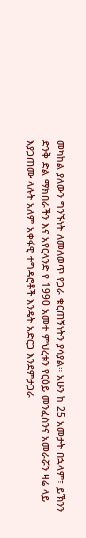መካከል ያለውን ግንኙነት ለመለወጥ የጋራ ቁርጠኝነትን ያሳያል። አሁን ከ 25 አመታት በኋላም፣ ይኽንን ድንቅ ድል ማክበራችን እና አየርላንድ የ 1990 አመተ ምህረቱን የርዕይ መንፈስንና አመራሯን ዛሬ ላይ እያጋጠሙ ላሉት አለም አቀፋዊ ተግዳሮቶች እንዴት አድርጋ እንደምታጋራ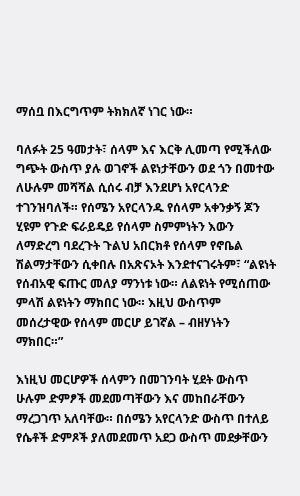ማሰቧ በእርግጥም ትክክለኛ ነገር ነው።

ባለፉት 25 ዓመታት፣ ሰላም እና እርቅ ሊመጣ የሚችለው ግጭት ውስጥ ያሉ ወገኖች ልዩነታቸውን ወደ ጎን በመተው ለሁሉም መሻሻል ሲሰሩ ብቻ እንደሆነ አየርላንድ ተገንዝባለች። የሰሜን አየርላንዱ የሰላም አቀንቃኝ ጆን ሂዩም የጉድ ፍራይዴይ የሰላም ስምምነትን እውን ለማድረግ ባደረጉት ጉልህ አበርክቶ የሰላም የኖቤል ሽልማታቸውን ሲቀበሉ በአጽናኦት እንደተናገሩትም፣ “ልዩነት የሰብአዊ ፍጡር መለያ ማንነቱ ነው። ለልዩነት የሚሰጠው ምላሽ ልዩነትን ማክበር ነው። እዚህ ውስጥም መሰረታዊው የሰላም መርሆ ይገኛል – ብዘሃነትን ማክበር።”

እነዚህ መርሆዎች ሰላምን በመገንባት ሂደት ውስጥ ሁሉም ድምፆች መደመጣቸውን እና መከበራቸውን ማረጋገጥ አለባቸው። በሰሜን አየርላንድ ውስጥ በተለይ የሴቶች ድምጾች ያለመደመጥ አደጋ ውስጥ መደቃቸውን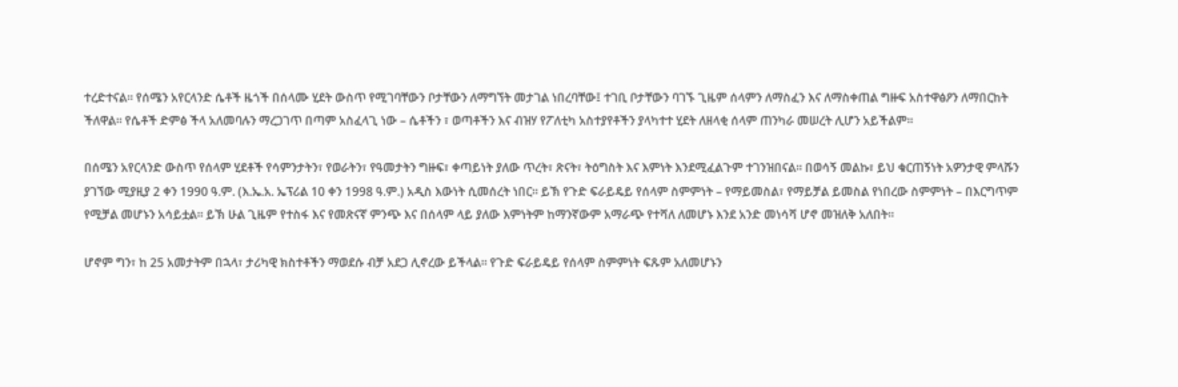ተረድተናል። የሰሜን አየርላንድ ሴቶች ዜጎች በሰላሙ ሂደት ውስጥ የሚገባቸውን ቦታቸውን ለማግኘት መታገል ነበረባቸው፤ ተገቢ ቦታቸውን ባገኙ ጊዜም ሰላምን ለማስፈን እና ለማስቀጠል ግዙፍ አስተዋፅዖን ለማበርከት ችለዋል። የሴቶች ድምፅ ችላ አለመባሉን ማረጋገጥ በጣም አስፈላጊ ነው – ሴቶችን ፣ ወጣቶችን እና ብዝሃ የፖለቲካ አስተያየቶችን ያላካተተ ሂደት ለዘላቂ ሰላም ጠንካራ መሠረት ሊሆን አይችልም።

በሰሜን አየርላንድ ውስጥ የሰላም ሂደቶች የሳምንታትን፣ የወራትን፣ የዓመታትን ግዙፍ፣ ቀጣይነት ያለው ጥረት፣ ጽናት፣ ትዕግስት እና እምነት እንደሚፈልጉም ተገንዝበናል። በወሳኝ መልኩ፣ ይህ ቁርጠኝነት አዎንታዊ ምላሹን ያገኘው ሚያዚያ 2 ቀን 1990 ዓ.ም. (እ.ኤ.አ. ኤፕሪል 10 ቀን 1998 ዓ.ም.) አዲስ እውነት ሲመሰረት ነበር። ይኽ የጉድ ፍራይዴይ የሰላም ስምምነት – የማይመስል፣ የማይቻል ይመስል የነበረው ስምምነት – በእርግጥም የሚቻል መሆኑን አሳይቷል። ይኽ ሁል ጊዜም የተስፋ እና የመጽናኛ ምንጭ እና በሰላም ላይ ያለው እምነትም ከማንኛውም አማራጭ የተሻለ ለመሆኑ እንደ አንድ መነሳሻ ሆኖ መዝለቅ አለበት።

ሆኖም ግን፣ ከ 25 አመታትም በኋላ፣ ታሪካዊ ክስተቶችን ማወደሱ ብቻ አደጋ ሊኖረው ይችላል። የጉድ ፍራይዴይ የሰላም ስምምነት ፍጹም አለመሆኑን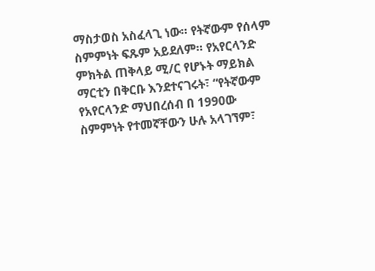ማስታወስ አስፈላጊ ነው። የትኛውም የሰላም ስምምነት ፍጹም አይደለም። የአየርላንድ ምክትል ጠቅላይ ሚ/ር የሆኑት ማይክል ማርቲን በቅርቡ እንደተናገሩት፣ “የትኛውም የአየርላንድ ማህበረሰብ በ 1990ው ስምምነት የተመኛቸውን ሁሉ አላገኘም፣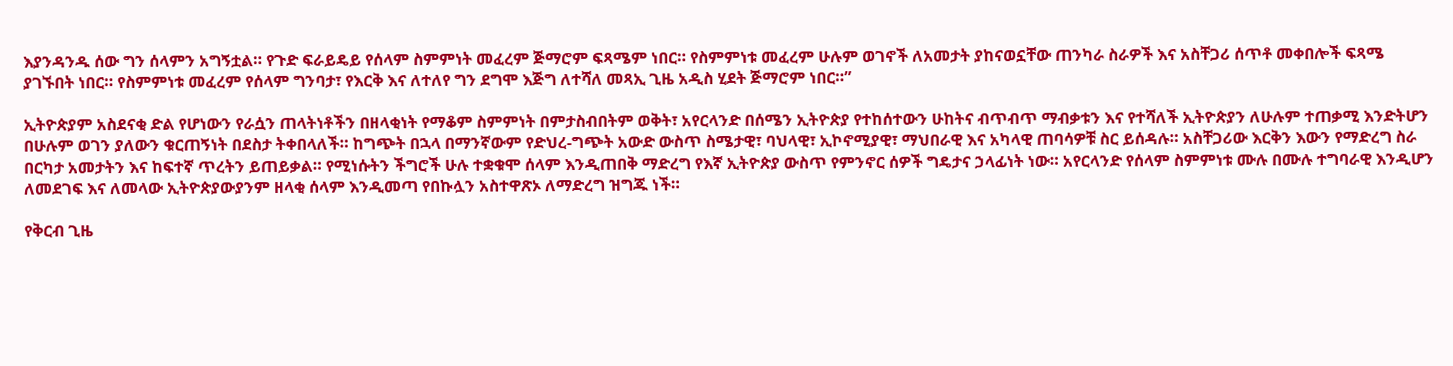እያንዳንዱ ሰው ግን ሰላምን አግኝቷል። የጉድ ፍራይዴይ የሰላም ስምምነት መፈረም ጅማሮም ፍጻሜም ነበር። የስምምነቱ መፈረም ሁሉም ወገኖች ለአመታት ያከናወኗቸው ጠንካራ ስራዎች እና አስቸጋሪ ሰጥቶ መቀበሎች ፍጻሜ ያገኙበት ነበር። የስምምነቱ መፈረም የሰላም ግንባታ፣ የእርቅ እና ለተለየ ግን ደግሞ እጅግ ለተሻለ መጻኢ ጊዜ አዲስ ሂደት ጅማሮም ነበር።”

ኢትዮጵያም አስደናቂ ድል የሆነውን የራሷን ጠላትነቶችን በዘላቂነት የማቆም ስምምነት በምታስብበትም ወቅት፣ አየርላንድ በሰሜን ኢትዮጵያ የተከሰተውን ሁከትና ብጥብጥ ማብቃቱን እና የተሻለች ኢትዮጵያን ለሁሉም ተጠቃሚ እንድትሆን በሁሉም ወገን ያለውን ቁርጠኝነት በደስታ ትቀበላለች። ከግጭት በኋላ በማንኛውም የድህረ-ግጭት አውድ ውስጥ ስሜታዊ፣ ባህላዊ፣ ኢኮኖሚያዊ፣ ማህበራዊ እና አካላዊ ጠባሳዎቹ ስር ይሰዳሉ። አስቸጋሪው እርቅን እውን የማድረግ ስራ በርካታ አመታትን እና ከፍተኛ ጥረትን ይጠይቃል። የሚነሱትን ችግሮች ሁሉ ተቋቁሞ ሰላም እንዲጠበቅ ማድረግ የእኛ ኢትዮጵያ ውስጥ የምንኖር ሰዎች ግዴታና ኃላፊነት ነው። አየርላንድ የሰላም ስምምነቱ ሙሉ በሙሉ ተግባራዊ እንዲሆን ለመደገፍ እና ለመላው ኢትዮጵያውያንም ዘላቂ ሰላም እንዲመጣ የበኩሏን አስተዋጽኦ ለማድረግ ዝግጁ ነች።

የቅርብ ጊዜ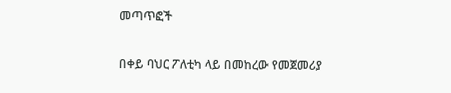መጣጥፎች

በቀይ ባህር ፖለቲካ ላይ በመከረው የመጀመሪያ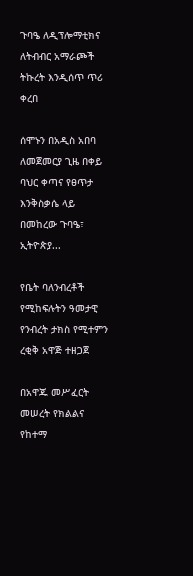ጉባዔ ለዲፕሎማቲክና ለትብብር አማራጮች ትኩረት እንዲሰጥ ጥሪ ቀረበ

ሰሞኑን በአዲስ አበባ ለመጀመርያ ጊዜ በቀይ ባህር ቀጣና የፀጥታ እንቅስቃሴ ላይ በመከረው ጉባዔ፣ ኢትዮጵያ...

የቤት ባለንብረቶች የሚከፍሉትን ዓመታዊ የንብረት ታክስ የሚተምን ረቂቅ አዋጅ ተዘጋጀ

በአዋጁ መሥፈርት መሠረት የክልልና የከተማ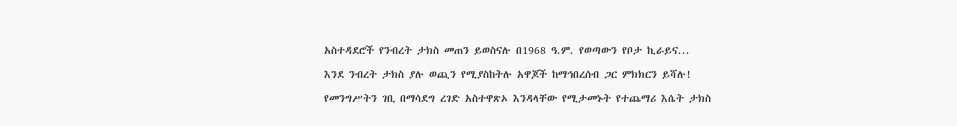አስተዳደሮች የንብረት ታክስ መጠን ይወስናሉ በ1968 ዓ.ም. የወጣውን የቦታ ኪራይና...

እንደ ንብረት ታክስ ያሉ ወጪን የሚያስከትሉ አዋጆች ከማኅበረሰብ ጋር ምክክርን ይሻሉ!

የመንግሥትን ገቢ በማሳደግ ረገድ አስተዋጽኦ እንዳላቸው የሚታመኑት የተጨማሪ እሴት ታክስ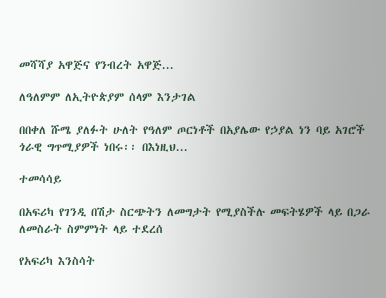መሻሻያ አዋጅና የንብረት አዋጅ...

ለዓለምም ለኢትዮጵያም ሰላም እንታገል

በበቀለ ሹሜ ያለፉት ሁለት የዓለም ጦርነቶች በአያሌው የኃያል ነን ባይ አገሮች ጎራዊ ግጥሚያዎች ነበሩ፡፡ በእነዚህ...

ተመሳሳይ

በአፍሪካ የገንዲ በሽታ ስርጭትን ለመግታት የሚያስችሉ መፍትሄዎች ላይ በጋራ ለመስራት ስምምነት ላይ ተደረሰ

የአፍሪካ እንስሳት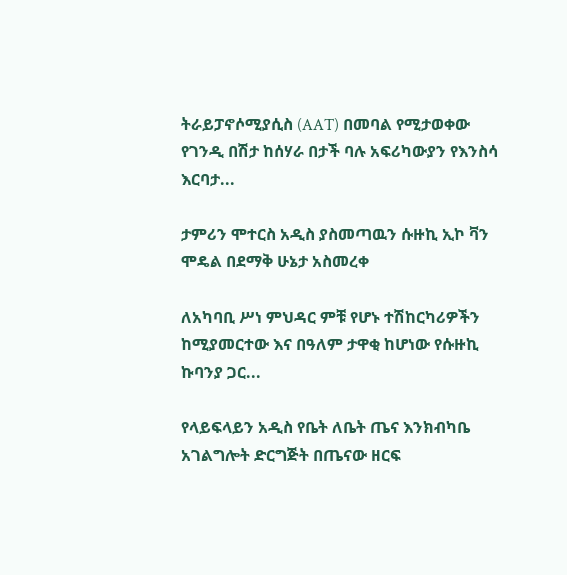ትራይፓኖሶሚያሲስ (AAT) በመባል የሚታወቀው የገንዲ በሽታ ከሰሃራ በታች ባሉ አፍሪካውያን የእንስሳ እርባታ...

ታምሪን ሞተርስ አዲስ ያስመጣዉን ሱዙኪ ኢኮ ቫን ሞዴል በደማቅ ሁኔታ አስመረቀ

ለአካባቢ ሥነ ምህዳር ምቹ የሆኑ ተሽከርካሪዎችን ከሚያመርተው እና በዓለም ታዋቂ ከሆነው የሱዙኪ ኩባንያ ጋር...

የላይፍላይን አዲስ የቤት ለቤት ጤና እንክብካቤ አገልግሎት ድርግጅት በጤናው ዘርፍ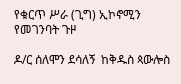የቁርጥ ሥራ (ጊግ) ኢኮኖሚን የመገንባት ጉዞ

ዶ/ር ሰለሞን ደሳለኝ  ከቅዱስ ጳውሎስ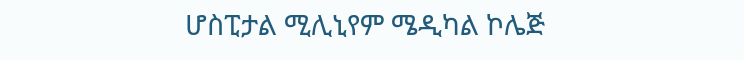ሆስፒታል ሚሊኒየም ሜዲካል ኮሌጅ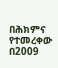በሕክምና የተመረቀው በ2009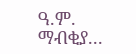ዓ.ም. ማብቂያ...